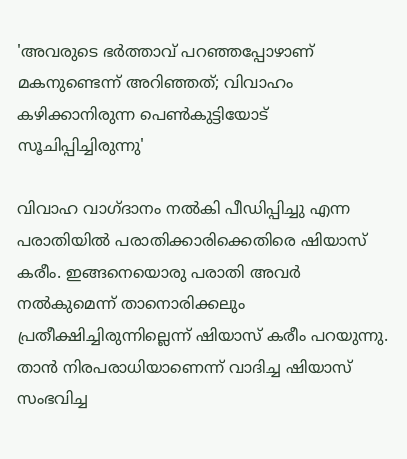'അവരുടെ ഭർത്താവ് പറഞ്ഞപ്പോഴാണ് മകനുണ്ടെന്ന് അറിഞ്ഞത്; വിവാഹം കഴിക്കാനിരുന്ന പെൺകുട്ടിയോട് സൂചിപ്പിച്ചിരുന്നു'

വിവാഹ വാഗ്ദാനം നൽകി പീഡിപ്പിച്ചു എന്ന പരാതിയിൽ പരാതിക്കാരിക്കെതിരെ ഷിയാസ് കരീം. ഇങ്ങനെയൊരു പരാതി അവർ നൽകുമെന്ന് താനൊരിക്കലും പ്രതീക്ഷിച്ചിരുന്നില്ലെന്ന് ഷിയാസ് കരീം പറയുന്നു. താൻ നിരപരാധിയാണെന്ന് വാദിച്ച ഷിയാസ് സംഭവിച്ച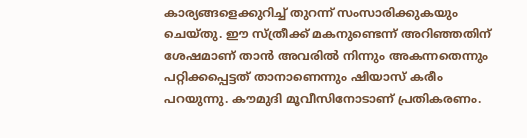കാര്യങ്ങളെക്കുറിച്ച് തുറന്ന് സംസാരിക്കുകയും ചെയ്തു. ഈ സ്ത്രീക്ക് മകനുണ്ടെന്ന് അറിഞ്ഞതിന് ശേഷമാണ് താൻ അവരിൽ നിന്നും അകന്നതെന്നും പറ്റിക്കപ്പെട്ടത് താനാണെന്നും ഷിയാസ് കരീം പറയുന്നു. കൗമുദി മൂവീസിനോടാണ് പ്രതികരണം.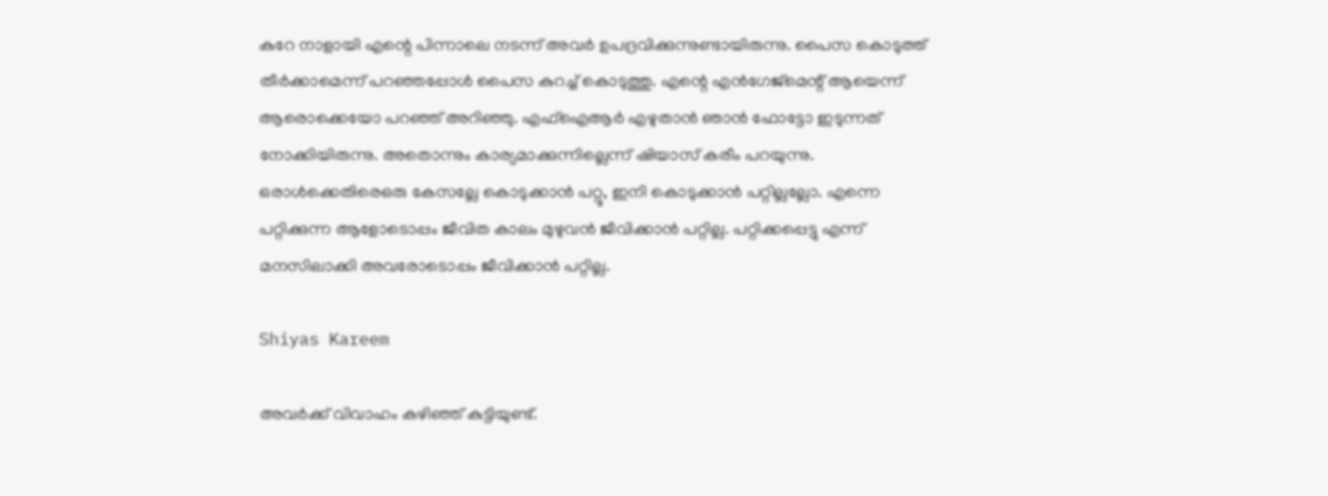കുറേ നാളായി എന്റെ പിന്നാലെ നടന്ന് അവർ ഉപദ്രവിക്കുന്നുണ്ടായിരുന്നു. പൈസ കൊടുത്ത് തീർക്കാമെന്ന് പറഞ്ഞപ്പോൾ പൈസ കുറച്ച് കൊടുത്തു. എന്റെ എൻഗേജ്മെന്റ് ആയെന്ന് ആരൊക്കെയോ പറഞ്ഞ് അറിഞ്ഞു. എഫ്ഐആർ എഴുതാൻ ഞാൻ ഫോട്ടോ ഇടുന്നത് നോക്കിയിരുന്നു. അതൊന്നും കാര്യമാക്കുന്നില്ലെന്ന് ഷിയാസ് കരീം പറയുന്നു. ഒരാൾക്കെതിരെഒരു കേസല്ലേ കൊടുക്കാൻ പറ്റൂ, ഇനി കൊടുക്കാൻ പറ്റില്ലല്ലോ. എന്നെ പറ്റിക്കുന്ന ആളോടൊപ്പം ജീവിത കാലം മുഴുവൻ ജീവിക്കാൻ പറ്റില്ല. പറ്റിക്കപ്പെട്ടു എന്ന് മനസിലാക്കി അവരോടൊപ്പം ജീവിക്കാൻ പറ്റില്ല.

Shiyas Kareem

അവർക്ക് വിവാഹം കഴിഞ്ഞ് കുട്ടിയുണ്ട്.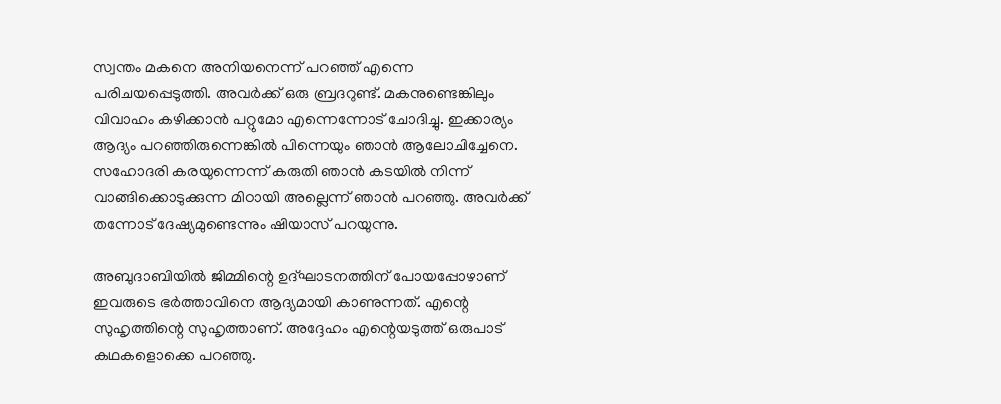സ്വന്തം മകനെ അനിയനെന്ന് പറഞ്ഞ് എന്നെ പരിചയപ്പെടുത്തി. അവർക്ക് ഒരു ബ്രദറുണ്ട്. മകനുണ്ടെങ്കിലും വിവാഹം കഴിക്കാൻ പറ്റുമോ എന്നെന്നോട് ചോദിച്ചു. ഇക്കാര്യം ആദ്യം പറഞ്ഞിരുന്നെങ്കിൽ പിന്നെയും ഞാൻ ആലോചിച്ചേനെ. സഹോദരി കരയുന്നെന്ന് കരുതി ഞാൻ കടയിൽ നിന്ന് വാങ്ങിക്കൊടുക്കുന്ന മിഠായി അല്ലെന്ന് ഞാൻ പറഞ്ഞു. അവർക്ക് തന്നോട് ദേഷ്യമുണ്ടെന്നും ഷിയാസ് പറയുന്നു.

അബുദാബിയിൽ ജിമ്മിന്റെ ഉദ്ഘാടനത്തിന് പോയപ്പോഴാണ് ഇവരുടെ ഭർത്താവിനെ ആദ്യമായി കാണുന്നത്. എന്റെ സുഹൃത്തിന്റെ സുഹൃത്താണ്. അദ്ദേഹം എന്റെയടുത്ത് ഒരുപാട് കഥകളൊക്കെ പറഞ്ഞു.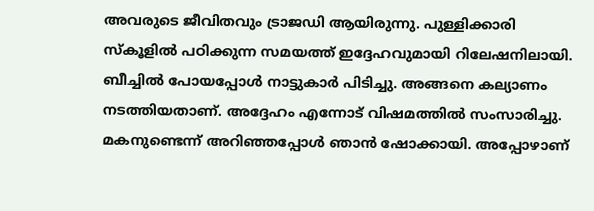അവരുടെ ജീവിതവും ട്രാജഡി ആയിരുന്നു. പുള്ളിക്കാരി സ്കൂളിൽ പഠിക്കുന്ന സമയത്ത് ഇദ്ദേഹവുമായി റിലേഷനിലായി. ബീച്ചിൽ പോയപ്പോൾ നാട്ടുകാർ പിടിച്ചു. അങ്ങനെ കല്യാണം നടത്തിയതാണ്. അദ്ദേഹം എന്നോട് വിഷമത്തിൽ സംസാരിച്ചു. മകനുണ്ടെന്ന് അറിഞ്ഞപ്പോൾ ഞാൻ ഷോക്കായി. അപ്പോഴാണ്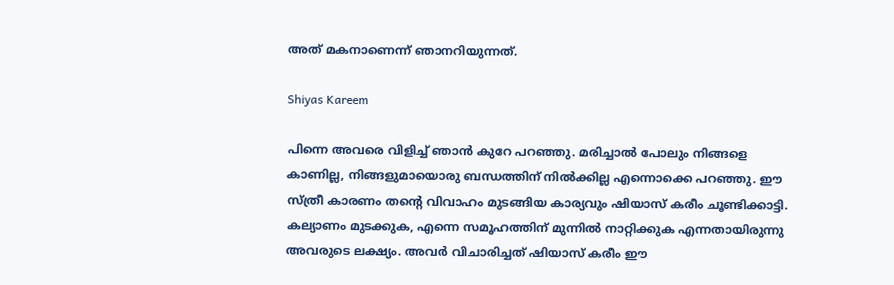അത് മകനാണെന്ന് ഞാനറിയുന്നത്.

Shiyas Kareem

പിന്നെ അവരെ വിളിച്ച് ഞാൻ കുറേ പറഞ്ഞു. മരിച്ചാൽ പോലും നിങ്ങളെ കാണില്ല, നിങ്ങളുമായൊരു ബന്ധത്തിന് നിൽക്കില്ല എന്നൊക്കെ പറഞ്ഞു. ഈ സ്ത്രീ കാരണം തന്റെ വിവാഹം മുടങ്ങിയ കാര്യവും ഷിയാസ് കരീം ചൂണ്ടിക്കാട്ടി. കല്യാണം മുടക്കുക, എന്നെ സമൂഹത്തിന് മുന്നിൽ നാറ്റിക്കുക എന്നതായിരുന്നു അവരുടെ ലക്ഷ്യം. അവർ വിചാരിച്ചത് ഷിയാസ് കരീം ഈ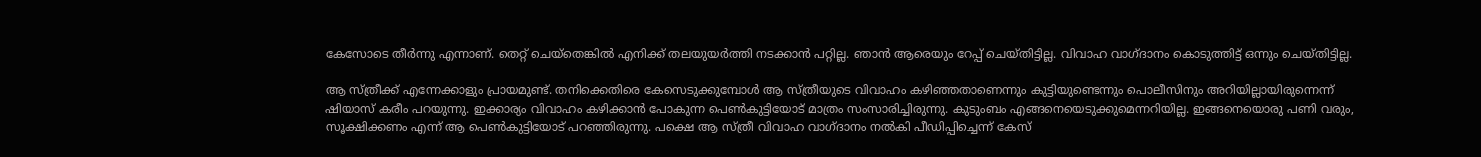കേസോടെ തീർന്നു എന്നാണ്. തെറ്റ് ചെയ്തെങ്കിൽ എനിക്ക് തലയുയർത്തി നടക്കാൻ പറ്റില്ല. ഞാൻ ആരെയും റേപ്പ് ചെയ്തിട്ടില്ല. വിവാഹ വാഗ്ദാനം കൊടുത്തിട്ട് ഒന്നും ചെയ്തിട്ടില്ല.

ആ സ്ത്രീക്ക് എന്നേക്കാളും പ്രായമുണ്ട്. തനിക്കെതിരെ കേസെടുക്കുമ്പോൾ ആ സ്ത്രീയുടെ വിവാഹം കഴിഞ്ഞതാണെന്നും കുട്ടിയുണ്ടെന്നും പൊലീസിനും അറിയില്ലായിരുന്നെന്ന് ഷിയാസ് കരീം പറയുന്നു. ഇക്കാര്യം വിവാഹം കഴിക്കാൻ പോകുന്ന പെൺകുട്ടിയോട് മാത്രം സംസാരിച്ചിരുന്നു. കുടുംബം എങ്ങനെയെടുക്കുമെന്നറിയില്ല. ഇങ്ങനെയൊരു പണി വരും, സൂക്ഷിക്കണം എന്ന് ആ പെൺകുട്ടിയോട് പറഞ്ഞിരുന്നു. പക്ഷെ ആ സ്ത്രീ വിവാഹ വാഗ്ദാനം നൽകി പീ‍ഡിപ്പിച്ചെന്ന് കേസ്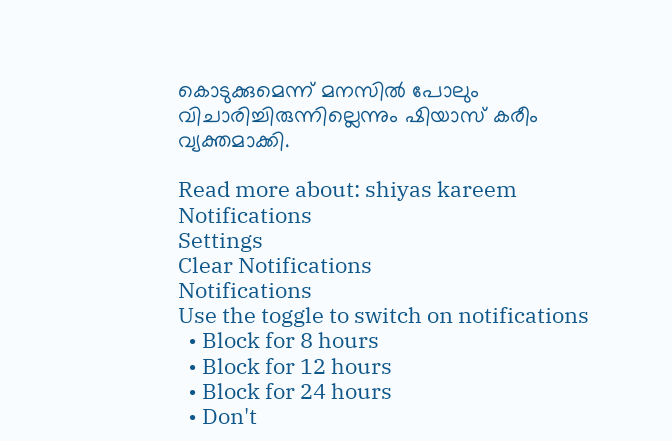കൊടുക്കുമെന്ന് മനസിൽ പോലും വിചാരിച്ചിരുന്നില്ലെന്നും ഷിയാസ് കരീം വ്യക്തമാക്കി.

Read more about: shiyas kareem
Notifications
Settings
Clear Notifications
Notifications
Use the toggle to switch on notifications
  • Block for 8 hours
  • Block for 12 hours
  • Block for 24 hours
  • Don't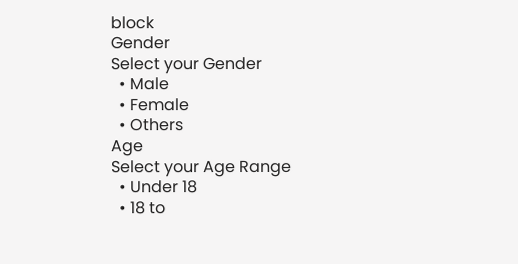block
Gender
Select your Gender
  • Male
  • Female
  • Others
Age
Select your Age Range
  • Under 18
  • 18 to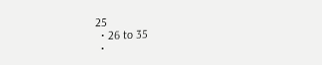25
  • 26 to 35
  •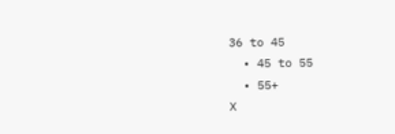36 to 45
  • 45 to 55
  • 55+
X